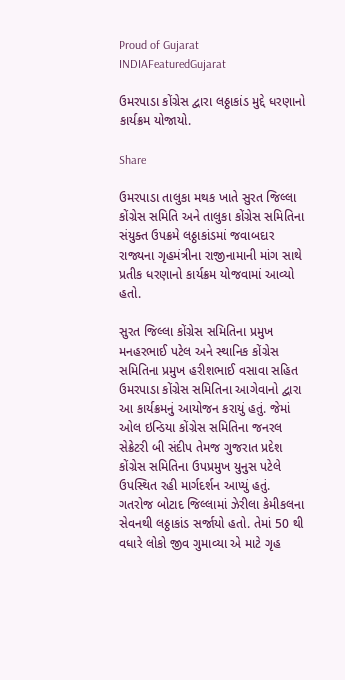Proud of Gujarat
INDIAFeaturedGujarat

ઉમરપાડા કોંગ્રેસ દ્વારા લઠ્ઠાકાંડ મુદ્દે ધરણાનો કાર્યક્રમ યોજાયો.

Share

ઉમરપાડા તાલુકા મથક ખાતે સુરત જિલ્લા કોંગ્રેસ સમિતિ અને તાલુકા કોંગ્રેસ સમિતિના સંયુક્ત ઉપક્રમે લઠ્ઠાકાંડમાં જવાબદાર રાજ્યના ગૃહમંત્રીના રાજીનામાની માંગ સાથે પ્રતીક ધરણાનો કાર્યક્રમ યોજવામાં આવ્યો હતો.

સુરત જિલ્લા કોંગ્રેસ સમિતિના પ્રમુખ મનહરભાઈ પટેલ અને સ્થાનિક કોંગ્રેસ સમિતિના પ્રમુખ હરીશભાઈ વસાવા સહિત ઉમરપાડા કોંગ્રેસ સમિતિના આગેવાનો દ્વારા આ કાર્યક્રમનું આયોજન કરાયું હતું. જેમાં ઓલ ઇન્ડિયા કોંગ્રેસ સમિતિના જનરલ સેક્રેટરી બી સંદીપ તેમજ ગુજરાત પ્રદેશ કોંગ્રેસ સમિતિના ઉપપ્રમુખ યુનુસ પટેલે ઉપસ્થિત રહી માર્ગદર્શન આપ્યું હતું. ગતરોજ બોટાદ જિલ્લામાં ઝેરીલા કેમીકલના સેવનથી લઠ્ઠાકાંડ સર્જાયો હતો. તેમાં 50 થી વધારે લોકો જીવ ગુમાવ્યા એ માટે ગૃહ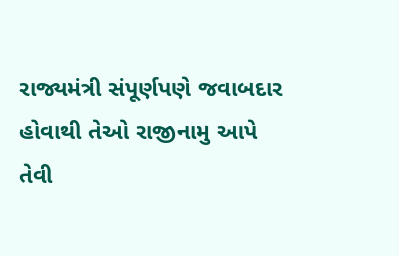રાજ્યમંત્રી સંપૂર્ણપણે જવાબદાર હોવાથી તેઓ રાજીનામુ આપે તેવી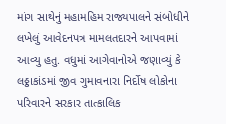માંગ સાથેનું મહામહિમ રાજ્યપાલને સંબોધીને લખેલું આવેદનપત્ર મામલતદારને આપવામાં આવ્યુ હતુ. વધુમાં આગેવાનોએ જણાવ્યું કે લઠ્ઠાકાંડમાં જીવ ગુમાવનારા નિર્દોષ લોકોના પરિવારને સરકાર તાત્કાલિક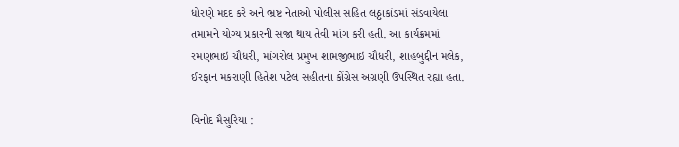ધોરણે મદદ કરે અને ભ્રષ્ટ નેતાઓ પોલીસ સહિત લઠ્ઠાકાંડમાં સંડવાયેલા તમામને યોગ્ય પ્રકારની સજા થાય તેવી માંગ કરી હતી. આ કાર્યક્રમમાં રમણભાઇ ચૌધરી, માંગરોલ પ્રમુખ શામજીભાઇ ચૌધરી, શાહબુદ્દીન મલેક, ઈરફાન મકરાણી હિતેશ પટેલ સહીતના કોંગ્રેસ અગ્રણી ઉપસ્થિત રહ્યા હતા.

વિનોદ મૈસુરિયા :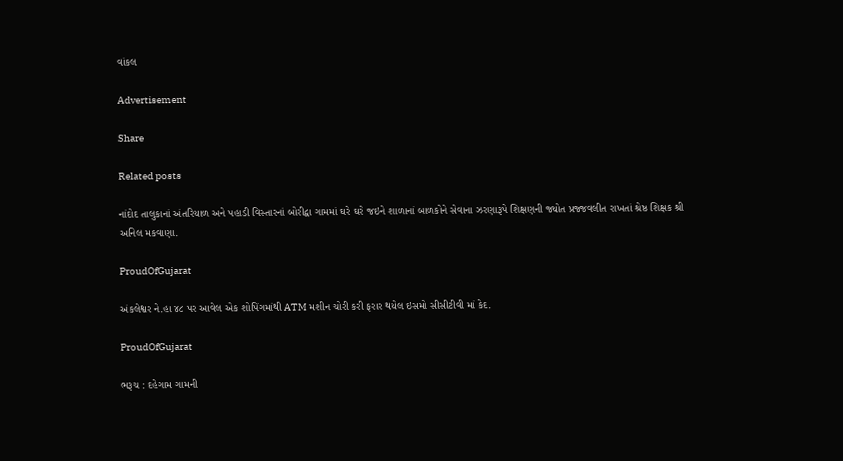વાંકલ

Advertisement

Share

Related posts

નાંદોદ તાલુકાનાં અંતરિયાળ અને પહાડી વિસ્તારનાં બોરીદ્વા ગામમાં ઘરે ઘરે જઇને શાળાનાં બાળકોને સેવાના ઝરણારૂપે શિક્ષણની જ્યોત પ્રજ્જવલીત રાખતાં શ્રેષ્ઠ શિક્ષક શ્રી અનિલ મકવાણા.

ProudOfGujarat

અંકલેશ્વર ને.હા ૪૮ પર આવેલ એક શોપિંગમાંથી ATM મશીન ચોરી કરી ફરાર થયેલ ઇસમો સીસીટીવી માં કેદ.

ProudOfGujarat

ભરૂચ : દહેગામ ગામની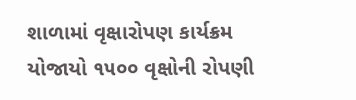શાળામાં વૃક્ષારોપણ કાર્યક્રમ યોજાયો ૧૫૦૦ વૃક્ષોની રોપણી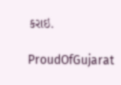કરાઇ.

ProudOfGujarat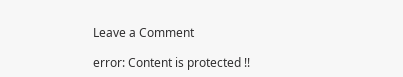Leave a Comment

error: Content is protected !!